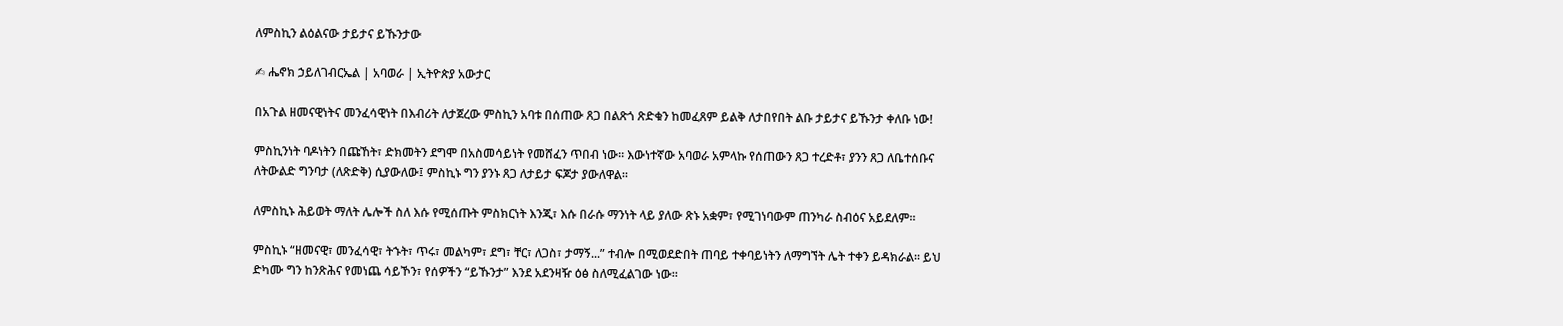ለምስኪን ልዕልናው ታይታና ይኹንታው

✍ ሔኖክ ኃይለገብርኤል | አባወራ | ኢትዮጵያ አውታር

በአጉል ዘመናዊነትና መንፈሳዊነት በእብሪት ለታጀረው ምስኪን አባቱ በሰጠው ጸጋ በልጽጎ ጽድቁን ከመፈጸም ይልቅ ለታበየበት ልቡ ታይታና ይኹንታ ቀለቡ ነው!

ምስኪንነት ባዶነትን በጩኸት፣ ድክመትን ደግሞ በአስመሳይነት የመሸፈን ጥበብ ነው። እውነተኛው አባወራ አምላኩ የሰጠውን ጸጋ ተረድቶ፣ ያንን ጸጋ ለቤተሰቡና ለትውልድ ግንባታ (ለጽድቅ) ሲያውለው፤ ምስኪኑ ግን ያንኑ ጸጋ ለታይታ ፍጆታ ያውለዋል።

ለምስኪኑ ሕይወት ማለት ሌሎች ስለ እሱ የሚሰጡት ምስክርነት እንጂ፣ እሱ በራሱ ማንነት ላይ ያለው ጽኑ አቋም፣ የሚገነባውም ጠንካራ ስብዕና አይደለም።

ምስኪኑ “ዘመናዊ፣ መንፈሳዊ፣ ትኁት፣ ጥሩ፣ መልካም፣ ደግ፣ ቸር፣ ለጋስ፣ ታማኝ...” ተብሎ በሚወደድበት ጠባይ ተቀባይነትን ለማግኘት ሌት ተቀን ይዳክራል። ይህ ድካሙ ግን ከንጽሕና የመነጨ ሳይኾን፣ የሰዎችን “ይኹንታ” እንደ አደንዛዥ ዕፅ ስለሚፈልገው ነው።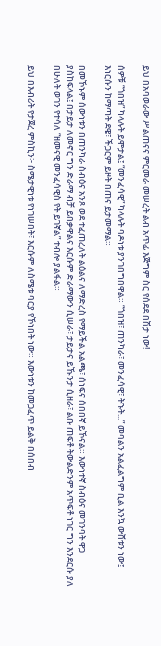ይህ በአባወራው ሥልጠናና ምርመራ መሠረት ልብ አጥፊ እጅግም ስር የሰደደ በሽታ ነው!

ሰዎቹ “ጎበዝ” ካላሉት ይሞታል፤ “መንፈሳዊ” ካላሉት ባዶነቱ ያንገበግበዋል። “ጎበዝ፣ ጠንካራ፣ መንፈሳዊ፣ ትኁት...” መባልን አልፈልግም ቢል እንኳ ውሸቱን ነው፤ እነርሱን ከማጣት ደዌ፣ ችጋርም ይዞት በጠና ይታመማል።

በመኾኑም ሰውነቱን በጠንካራ ስብዕና አንጾ ወደ ተፈጠረለት ልዕልና ለማድረስ የማይችል አልጫ፣ ሰነፍና ሰበበኛ ይኾናል። እውነተኛ ስብዕና መገንባት ዋጋ ያስከፍላል፤ በታይታ ለመኖር ግን ድራማ ብቻ ይበቃዋልና እርሱም ድራማውን ሲሠራ፣ ታይታና ይኹንታ ሲዘራ፣ ልቡ ጠፍቶ ትውልድንም አጥፍቶ ነገር ግን እንደርሱ ያለ በሁለት ወገን የተሳለ “ዘመናዊ መንፈሳዊስ የት ይገኛል” ተብሎ ያልፋል።

ይህ በእብሪት የታጀረ ምስኪን፦ ስሜታዊነቱ የነገሠበት፣ እርሱም ለስሜቱ ባርያ የኾነበት ነው። እውነቱን ከመጋፈጥ ይልቅ በሰበብ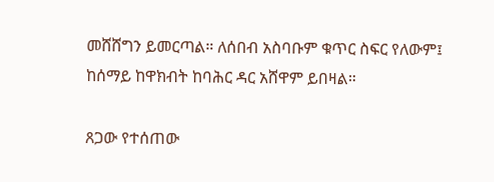መሸሸግን ይመርጣል። ለሰበብ አስባቡም ቁጥር ስፍር የለውም፤ ከሰማይ ከዋክብት ከባሕር ዳር አሸዋም ይበዛል።

ጸጋው የተሰጠው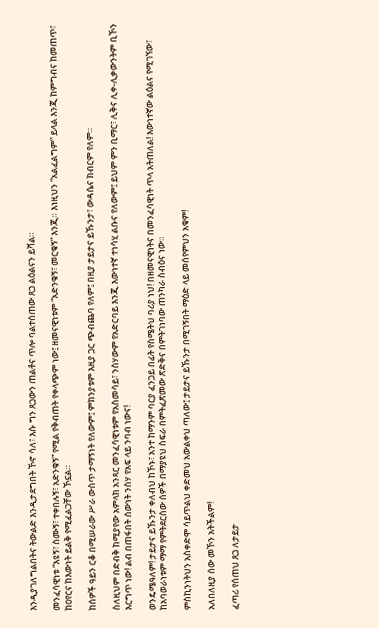እንዲያገለግልበትና ትውልድ እንዲታደግበት ኾኖ ሳለ፣ እሱ ግን ጸጋውን ጠልቶና ጥሎ ባልተሰጠው ጸጋ ልዕልናን ይሻል።

መንፈሳዊነቱ “እዩኝ፣ ስሙኝ፣ ተቀበሉኝ፣ አድንቁኝ” የሚል የቅብጠት የቀላጭም ነው፤ ዘመናዊነቱም “አድንቁኝ፣ መርቁኝ” እንጂ። እነዚህን “አልፈልግም” ይላል እንጂ ከምግብና ከመጠጥ፣ ከዐየርና ከእውነት ይልቅ የሚፈልጋቸው ኾኗል።

ከሰዎች ዓይን ርቆ በሚሠራው ሥራ ውስጥ ታማኝነት የለውም፤ ምክንያቱም እዚያ ጋር ጭብጨባ የለም፤ በዚያ ታይታና ይኹንታ፣ ውዳሴና ክብርም የለም።

ስለዚህም በድብቅ ከሚያየው አምላክ አንጻር መንፈሳዊነቱም የአስመሳይ፣ ንስሃውም የአድርባይ እንጂ እውነተኛ ተነሳሂ ልቡና የለውም፤ ይህም ምን ቢማር፣ ሊቅና ሊቀ-ሊቃውንትም ቢኾን እርግጥ ነው! ልብ በጠፋበት ሰውነት ንስሃ የአፍ ላይ ንባብ ነውና!

ወንዴሜዓለም! ታይታና ይኹንታ ቀለብህ ከኾኑ፣ አንተ ከማንም ባርያ ፈንጋይ በፊት የስሜትህ ባሪያ ነህ! በዘመናዊነትና በመንፈሳዊነት ጥላ አትጠለል! እውነተኛው ልዕልና የሚገኘው፣ ከአባወራነቱም ማማ የምትደርሰው ሰዎች በማያዩህ ስፍራ በምትፈጽመው ጽድቅና በምትገነባው ጠንካራ ስብዕና ነው።

ምስኪንነትህን አስቀድሞ ሳይጥልህ ቀድመህ አውልቀህ ጣለው፤ ታይታና ይኹንታ በሚገኝበት ማዕድ ላይ መሰየምህን አቁም!

አለበለዚያ ሰው መኾን አትችልም!

ፈጣሪ የሰጠህ ጸጋ ለታይታ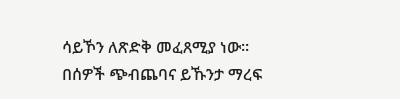ሳይኾን ለጽድቅ መፈጸሚያ ነው። በሰዎች ጭብጨባና ይኹንታ ማረፍ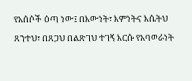የአሰሶች ዕጣ ነው፤ በእውነት፣ እምነትና እሴትህ ጸንተህ፣ በጸጋህ በልጽገህ ተገኝ እርሱ የአባወራነት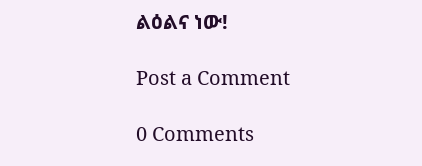ልዕልና ነው!

Post a Comment

0 Comments